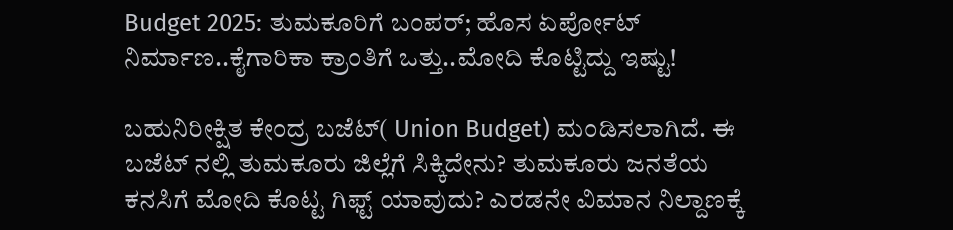Budget 2025: ತುಮಕೂರಿಗೆ ಬಂಪರ್; ಹೊಸ ಏರ್ಪೋಟ್‌ ನಿರ್ಮಾಣ..ಕೈಗಾರಿಕಾ ಕ್ರಾಂತಿಗೆ ಒತ್ತು..ಮೋದಿ ಕೊಟ್ಟಿದ್ದು ಇಷ್ಟು!

ಬಹುನಿರೀಕ್ಷಿತ ಕೇಂದ್ರ ಬಜೆಟ್‌( Union Budget) ಮಂಡಿಸಲಾಗಿದೆ. ಈ ಬಜೆಟ್ ನಲ್ಲಿ ತುಮಕೂರು ಜಿಲ್ಲೆಗೆ ಸಿಕ್ಕಿದೇನು? ತುಮಕೂರು ಜನತೆಯ ಕನಸಿಗೆ ಮೋದಿ ಕೊಟ್ಟ ಗಿಫ್ಟ್ ಯಾವುದು? ಎರಡನೇ ವಿಮಾನ ನಿಲ್ದಾಣಕ್ಕೆ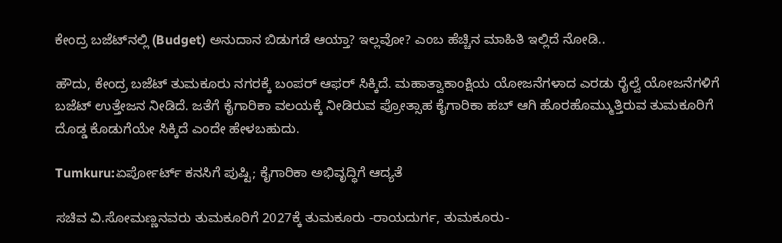ಕೇಂದ್ರ ಬಜೆಟ್‌ನಲ್ಲಿ (Budget) ಅನುದಾನ ಬಿಡುಗಡೆ ಆಯ್ತಾ? ಇಲ್ಲವೋ? ಎಂಬ ಹೆಚ್ಚಿನ ಮಾಹಿತಿ ಇಲ್ಲಿದೆ ನೋಡಿ..

ಹೌದು, ಕೇಂದ್ರ ಬಜೆಟ್‌ ತುಮಕೂರು ನಗರಕ್ಕೆ ಬಂಪರ್ ಆಫರ್ ಸಿಕ್ಕಿದೆ. ಮಹಾತ್ವಾಕಾಂಕ್ಷಿಯ ಯೋಜನೆಗಳಾದ ಎರಡು ರೈಲ್ವೆ ಯೋಜನೆಗಳಿಗೆ ಬಜೆಟ್‌ ಉತ್ತೇಜನ ನೀಡಿದೆ. ಜತೆಗೆ ಕೈಗಾರಿಕಾ ವಲಯಕ್ಕೆ ನೀಡಿರುವ ಪ್ರೋತ್ಸಾಹ ಕೈಗಾರಿಕಾ ಹಬ್‌ ಆಗಿ ಹೊರಹೊಮ್ಮುತ್ತಿರುವ ತುಮಕೂರಿಗೆ ದೊಡ್ಡ ಕೊಡುಗೆಯೇ ಸಿಕ್ಕಿದೆ ಎಂದೇ ಹೇಳಬಹುದು.

Tumkuru:ಏರ್ಪೋರ್ಟ್ ಕನಸಿಗೆ ಪುಷ್ಟಿ; ಕೈಗಾರಿಕಾ ಅಭಿವೃದ್ಧಿಗೆ ಆದ್ಯತೆ

ಸಚಿವ ವಿ.ಸೋಮಣ್ಣನವರು ತುಮಕೂರಿಗೆ 2027ಕ್ಕೆ ತುಮಕೂರು -ರಾಯದುರ್ಗ, ತುಮಕೂರು-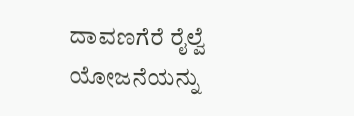ದಾವಣಗೆರೆ ರೈಲ್ವೆ ಯೋಜನೆಯನ್ನು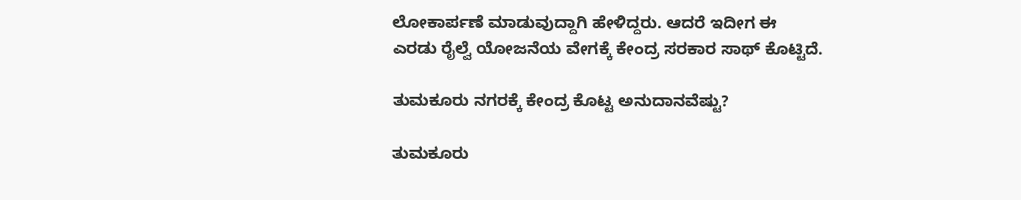ಲೋಕಾರ್ಪಣೆ ಮಾಡುವುದ್ದಾಗಿ ಹೇಳಿದ್ದರು. ಆದರೆ ಇದೀಗ ಈ ಎರಡು ರೈಲ್ವೆ ಯೋಜನೆಯ ವೇಗಕ್ಕೆ ಕೇಂದ್ರ ಸರಕಾರ ಸಾಥ್ ಕೊಟ್ಟಿದೆ.

ತುಮಕೂರು ನಗರಕ್ಕೆ ಕೇಂದ್ರ ಕೊಟ್ಟ ಅನುದಾನವೆಷ್ಟು?

ತುಮಕೂರು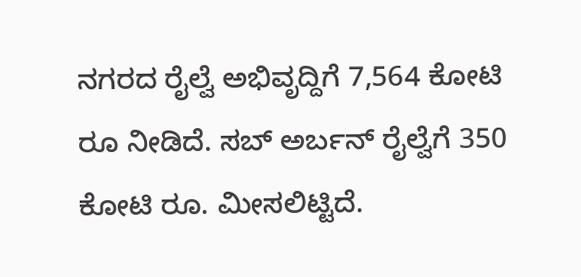ನಗರದ ರೈಲ್ವೆ ಅಭಿವೃದ್ದಿಗೆ 7,564 ಕೋಟಿ ರೂ ನೀಡಿದೆ. ಸಬ್‌ ಅರ್ಬನ್‌ ರೈಲ್ವೆಗೆ 350 ಕೋಟಿ ರೂ. ಮೀಸಲಿಟ್ಟಿದೆ.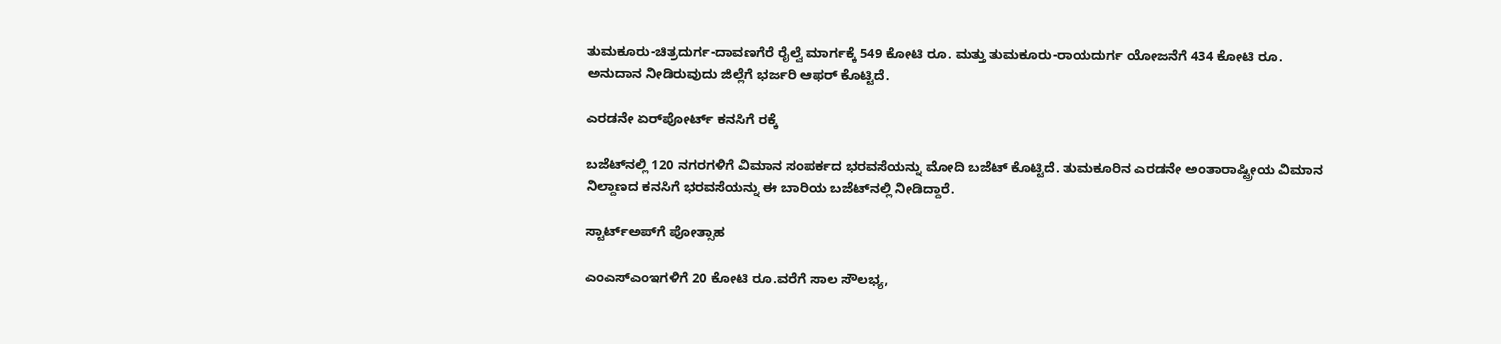ತುಮಕೂರು-ಚಿತ್ರದುರ್ಗ-ದಾವಣಗೆರೆ ರೈಲ್ವೆ ಮಾರ್ಗಕ್ಕೆ 549 ಕೋಟಿ ರೂ. ಮತ್ತು ತುಮಕೂರು-ರಾಯದುರ್ಗ ಯೋಜನೆಗೆ 434 ಕೋಟಿ ರೂ. ಅನುದಾನ ನೀಡಿರುವುದು ಜಿಲ್ಲೆಗೆ ಭರ್ಜರಿ ಆಫರ್ ಕೊಟ್ಟಿದೆ.

ಎರಡನೇ ಏರ್‌ಪೋರ್ಟ್‌ ಕನಸಿಗೆ ರಕ್ಕೆ

ಬಜೆಟ್‌ನಲ್ಲಿ 120 ನಗರಗಳಿಗೆ ವಿಮಾನ ಸಂಪರ್ಕದ ಭರವಸೆಯನ್ನು ಮೋದಿ ಬಜೆಟ್ ಕೊಟ್ಟಿದೆ. ತುಮಕೂರಿನ ಎರಡನೇ ಅಂತಾರಾಷ್ಟ್ರೀಯ ವಿಮಾನ ನಿಲ್ದಾಣದ ಕನಸಿಗೆ ಭರವಸೆಯನ್ನು ಈ ಬಾರಿಯ ಬಜೆಟ್‌ನಲ್ಲಿ ನೀಡಿದ್ದಾರೆ.

ಸ್ಟಾರ್ಟ್‌ಅಪ್‌ಗೆ ಪೋತ್ಸಾಹ

ಎಂಎಸ್‌ಎಂಇಗಳಿಗೆ 20 ಕೋಟಿ ರೂ.ವರೆಗೆ ಸಾಲ ಸೌಲಭ್ಯ,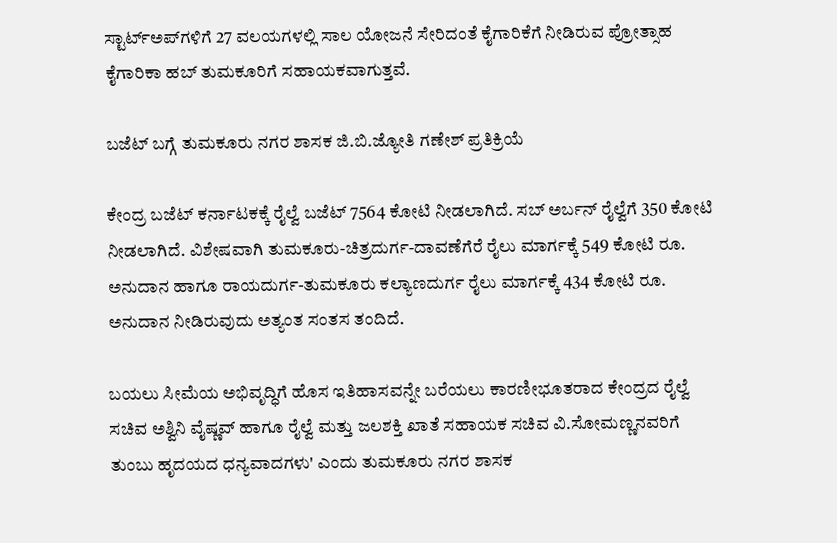ಸ್ಟಾರ್ಟ್‌ಅಪ್‌ಗಳಿಗೆ 27 ವಲಯಗಳಲ್ಲಿ ಸಾಲ ಯೋಜನೆ ಸೇರಿದಂತೆ ಕೈಗಾರಿಕೆಗೆ ನೀಡಿರುವ ಪ್ರೋತ್ಸಾಹ ಕೈಗಾರಿಕಾ ಹಬ್‌ ತುಮಕೂರಿಗೆ ಸಹಾಯಕವಾಗುತ್ತವೆ.

ಬಜೆಟ್‌ ಬಗ್ಗೆ ತುಮಕೂರು ನಗರ ಶಾಸಕ ಜಿ.ಬಿ.ಜ್ಯೋತಿ ಗಣೇಶ್‌ ಪ್ರತಿಕ್ರಿಯೆ

ಕೇಂದ್ರ ಬಜೆಟ್ ಕರ್ನಾಟಕಕ್ಕೆ ರೈಲ್ವೆ ಬಜೆಟ್‌ 7564 ಕೋಟಿ ನೀಡಲಾಗಿದೆ. ಸಬ್‌ ಅರ್ಬನ್‌ ರೈಲ್ವೆಗೆ 350 ಕೋಟಿ ನೀಡಲಾಗಿದೆ. ವಿಶೇಷವಾಗಿ ತುಮಕೂರು-ಚಿತ್ರದುರ್ಗ-ದಾವಣೆಗೆರೆ ರೈಲು ಮಾರ್ಗಕ್ಕೆ 549 ಕೋಟಿ ರೂ. ಅನುದಾನ ಹಾಗೂ ರಾಯದುರ್ಗ-ತುಮಕೂರು ಕಲ್ಯಾಣದುರ್ಗ ರೈಲು ಮಾರ್ಗಕ್ಕೆ 434 ಕೋಟಿ ರೂ. ಅನುದಾನ ನೀಡಿರುವುದು ಅತ್ಯಂತ ಸಂತಸ ತಂದಿದೆ.

ಬಯಲು ಸೀಮೆಯ ಅಭಿವೃದ್ಧಿಗೆ ಹೊಸ ಇತಿಹಾಸವನ್ನೇ ಬರೆಯಲು ಕಾರಣೀಭೂತರಾದ ಕೇಂದ್ರದ ರೈಲ್ವೆ ಸಚಿವ ಅಶ್ವಿನಿ ವೈಷ್ಣವ್‌ ಹಾಗೂ ರೈಲ್ವೆ ಮತ್ತು ಜಲಶಕ್ತಿ ಖಾತೆ ಸಹಾಯಕ ಸಚಿವ ವಿ.ಸೋಮಣ್ಣನವರಿಗೆ ತುಂಬು ಹೃದಯದ ಧನ್ಯವಾದಗಳು' ಎಂದು ತುಮಕೂರು ನಗರ ಶಾಸಕ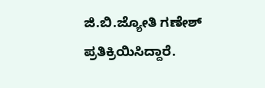ಜಿ.ಬಿ.ಜ್ಯೋತಿ ಗಣೇಶ್‌ ಪ್ರತಿಕ್ರಿಯಿಸಿದ್ದಾರೆ.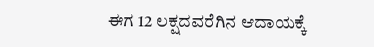ಈಗ 12 ಲಕ್ಷದವರೆಗಿನ ಆದಾಯಕ್ಕೆ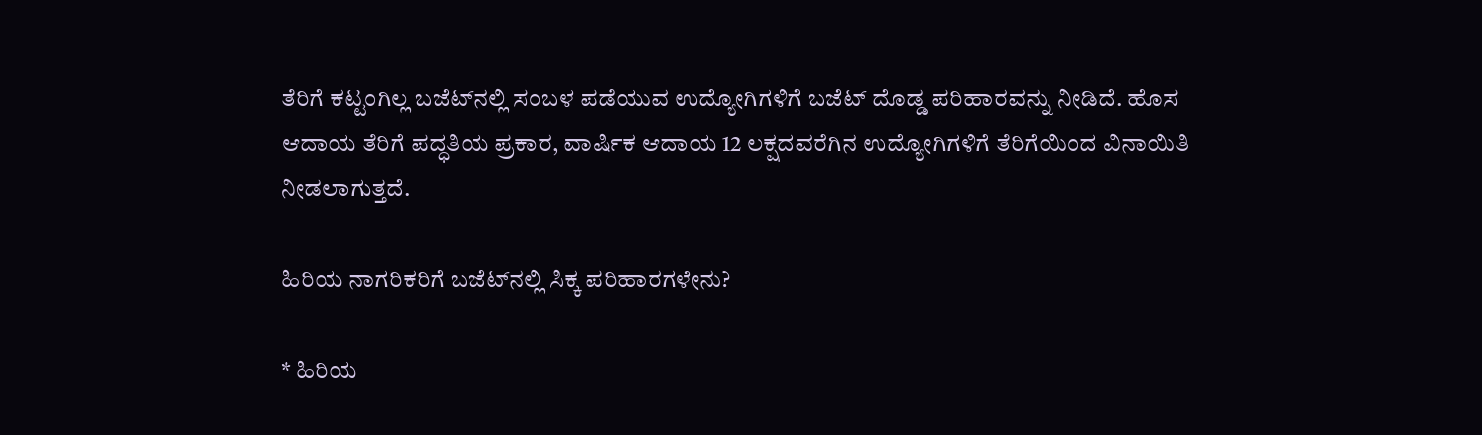ತೆರಿಗೆ ಕಟ್ಟಂಗಿಲ್ಲ ಬಜೆಟ್‌ನಲ್ಲಿ ಸಂಬಳ ಪಡೆಯುವ ಉದ್ಯೋಗಿಗಳಿಗೆ ಬಜೆಟ್ ದೊಡ್ಡ ಪರಿಹಾರವನ್ನು ನೀಡಿದೆ. ಹೊಸ ಆದಾಯ ತೆರಿಗೆ ಪದ್ಧತಿಯ ಪ್ರಕಾರ, ವಾರ್ಷಿಕ ಆದಾಯ 12 ಲಕ್ಷದವರೆಗಿನ ಉದ್ಯೋಗಿಗಳಿಗೆ ತೆರಿಗೆಯಿಂದ ವಿನಾಯಿತಿ ನೀಡಲಾಗುತ್ತದೆ.

ಹಿರಿಯ ನಾಗರಿಕರಿಗೆ ಬಜೆಟ್‌ನಲ್ಲಿ ಸಿಕ್ಕ ಪರಿಹಾರಗಳೇನು?

* ಹಿರಿಯ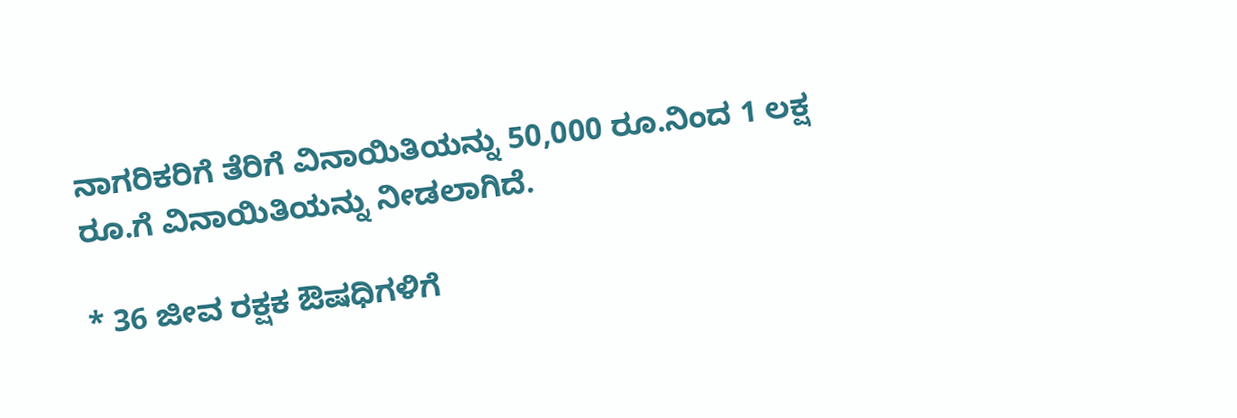ನಾಗರಿಕರಿಗೆ ತೆರಿಗೆ ವಿನಾಯಿತಿಯನ್ನು 50,000 ರೂ.ನಿಂದ 1 ಲಕ್ಷ ರೂ.ಗೆ ವಿನಾಯಿತಿಯನ್ನು ನೀಡಲಾಗಿದೆ.

* 36 ಜೀವ ರಕ್ಷಕ ಔಷಧಿಗಳಿಗೆ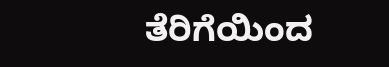ತೆರಿಗೆಯಿಂದ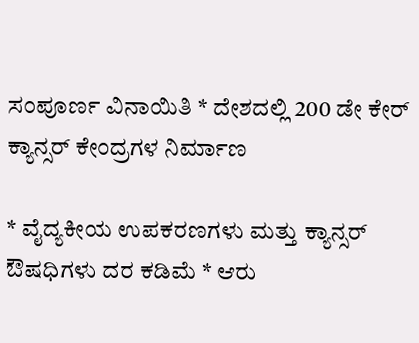ಸಂಪೂರ್ಣ ವಿನಾಯಿತಿ * ದೇಶದಲ್ಲಿ 200 ಡೇ ಕೇರ್ ಕ್ಯಾನ್ಸರ್ ಕೇಂದ್ರಗಳ ನಿರ್ಮಾಣ

* ವೈದ್ಯಕೀಯ ಉಪಕರಣಗಳು ಮತ್ತು ಕ್ಯಾನ್ಸರ್ ಔಷಧಿಗಳು ದರ ಕಡಿಮೆ * ಆರು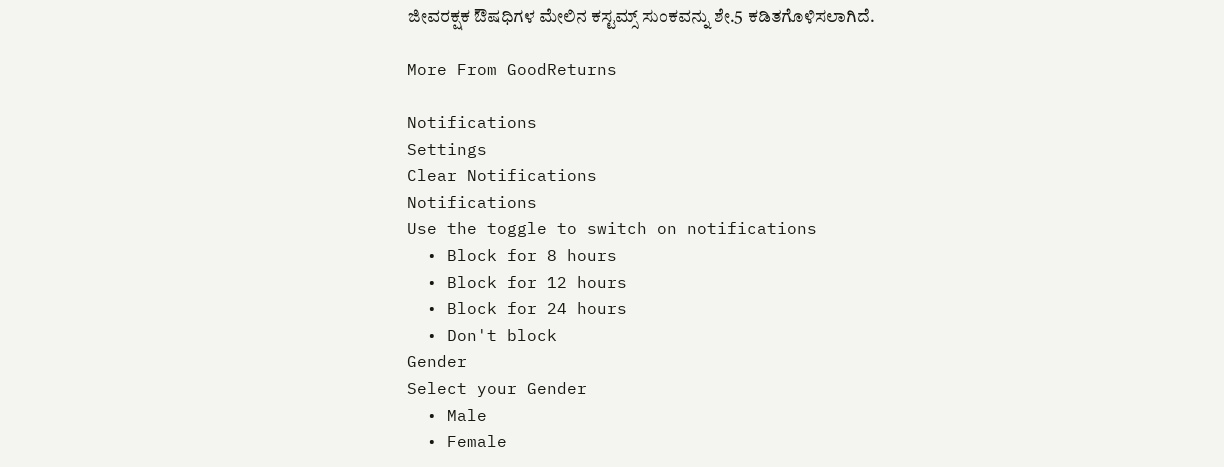ಜೀವರಕ್ಷಕ ಔಷಧಿಗಳ ಮೇಲಿನ ಕಸ್ಟಮ್ಸ್ ಸುಂಕವನ್ನು ಶೇ.5 ಕಡಿತಗೊಳಿಸಲಾಗಿದೆ.

More From GoodReturns

Notifications
Settings
Clear Notifications
Notifications
Use the toggle to switch on notifications
  • Block for 8 hours
  • Block for 12 hours
  • Block for 24 hours
  • Don't block
Gender
Select your Gender
  • Male
  • Female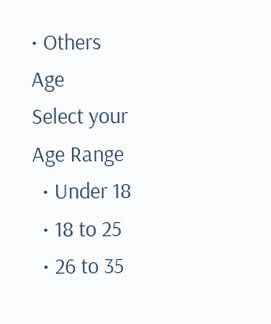• Others
Age
Select your Age Range
  • Under 18
  • 18 to 25
  • 26 to 35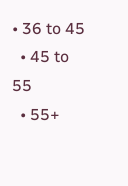• 36 to 45
  • 45 to 55
  • 55+